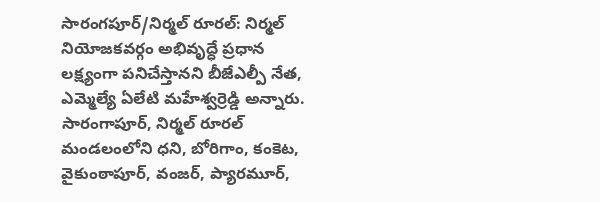సారంగపూర్/నిర్మల్ రూరల్: నిర్మల్ నియోజకవర్గం అభివృద్ధే ప్రధాన లక్ష్యంగా పనిచేస్తానని బీజేఎల్పీ నేత, ఎమ్మెల్యే ఏలేటి మహేశ్వర్రెడ్డి అన్నారు. సారంగాపూర్, నిర్మల్ రూరల్ మండలంలోని ధని, బోరిగాం, కంకెట, వైకుంఠాపూర్, వంజర్, ప్యారమూర్,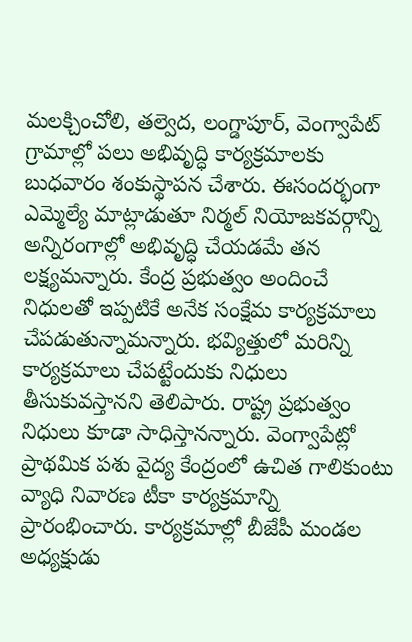మలక్చించోలి, తల్వెద, లంగ్డాపూర్, వెంగ్వాపేట్ గ్రామాల్లో పలు అభివృద్ధి కార్యక్రమాలకు బుధవారం శంకుస్థాపన చేశారు. ఈసందర్భంగా ఎమ్మెల్యే మాట్లాడుతూ నిర్మల్ నియోజకవర్గాన్ని అన్నిరంగాల్లో అభివృద్ధి చేయడమే తన లక్ష్యమన్నారు. కేంద్ర ప్రభుత్వం అందించే నిధులతో ఇప్పటికే అనేక సంక్షేమ కార్యక్రమాలు చేపడుతున్నామన్నారు. భవ్యిత్తులో మరిన్ని కార్యక్రమాలు చేపట్టేందుకు నిధులు తీసుకువస్తానని తెలిపారు. రాష్ట్ర ప్రభుత్వం నిధులు కూడా సాధిస్తానన్నారు. వెంగ్వాపేట్లో ప్రాథమిక పశు వైద్య కేంద్రంలో ఉచిత గాలికుంటు వ్యాధి నివారణ టీకా కార్యక్రమాన్ని ప్రారంభించారు. కార్యక్రమాల్లో బీజేపీ మండల అధ్యక్షుడు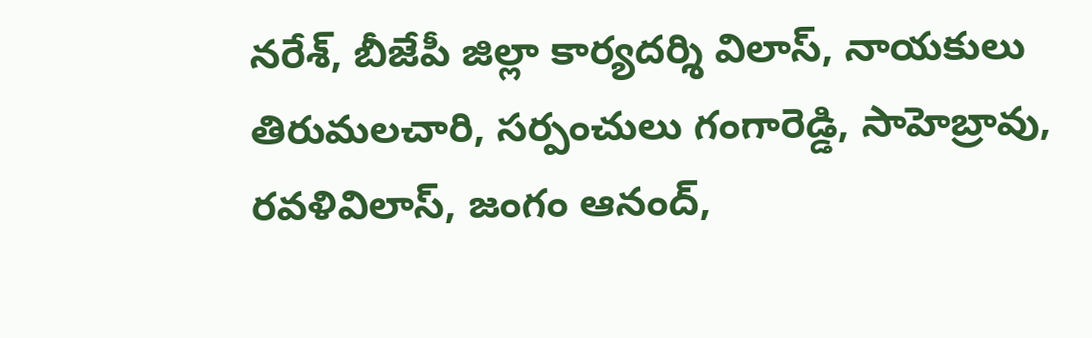నరేశ్, బీజేపీ జిల్లా కార్యదర్శి విలాస్, నాయకులు తిరుమలచారి, సర్పంచులు గంగారెడ్డి, సాహెబ్రావు, రవళివిలాస్, జంగం ఆనంద్,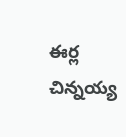ఈర్ల చిన్నయ్య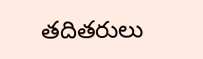తదితరులు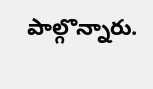పాల్గొన్నారు.